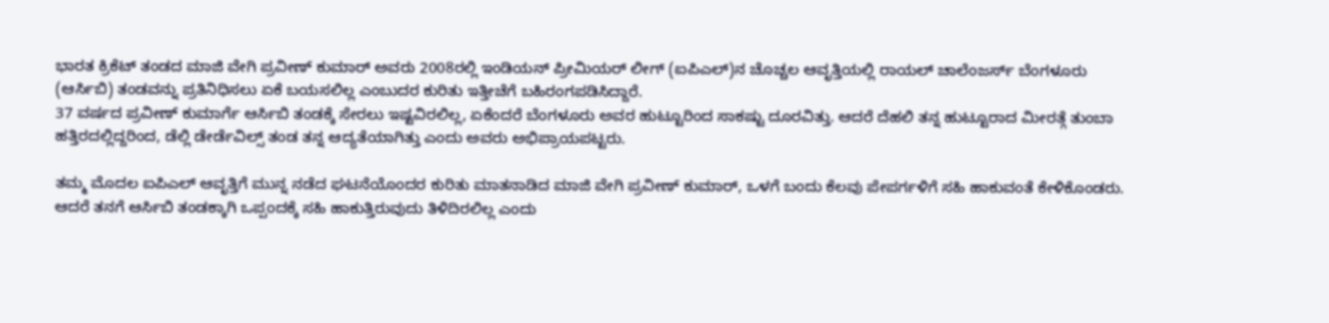ಭಾರತ ಕ್ರಿಕೆಟ್ ತಂಡದ ಮಾಜಿ ವೇಗಿ ಪ್ರವೀಣ್ ಕುಮಾರ್ ಅವರು 2008ರಲ್ಲಿ ಇಂಡಿಯನ್ ಪ್ರೀಮಿಯರ್ ಲೀಗ್ (ಐಪಿಎಲ್)ನ ಚೊಚ್ಚಲ ಆವೃತ್ತಿಯಲ್ಲಿ ರಾಯಲ್ ಚಾಲೆಂಜರ್ಸ್ ಬೆಂಗಳೂರು (ಆರ್ಸಿಬಿ) ತಂಡವನ್ನು ಪ್ರತಿನಿಧಿಸಲು ಏಕೆ ಬಯಸಲಿಲ್ಲ ಎಂಬುದರ ಕುರಿತು ಇತ್ತೀಚೆಗೆ ಬಹಿರಂಗಪಡಿಸಿದ್ದಾರೆ.
37 ವರ್ಷದ ಪ್ರವೀಣ್ ಕುಮಾರ್ಗೆ ಆರ್ಸಿಬಿ ತಂಡಕ್ಕೆ ಸೇರಲು ಇಷ್ಟವಿರಲಿಲ್ಲ, ಏಕೆಂದರೆ ಬೆಂಗಳೂರು ಅವರ ಹುಟ್ಟೂರಿಂದ ಸಾಕಷ್ಟು ದೂರವಿತ್ತು. ಆದರೆ ದೆಹಲಿ ತನ್ನ ಹುಟ್ಟೂರಾದ ಮೀರತ್ಗೆ ತುಂಬಾ ಹತ್ತಿರದಲ್ಲಿದ್ದರಿಂದ, ಡೆಲ್ಲಿ ಡೇರ್ಡೆವಿಲ್ಸ್ ತಂಡ ತನ್ನ ಆದ್ಯತೆಯಾಗಿತ್ತು ಎಂದು ಅವರು ಅಭಿಪ್ರಾಯಪಟ್ಟರು.

ತಮ್ಮ ಮೊದಲ ಐಪಿಎಲ್ ಆವೃತ್ತಿಗೆ ಮುನ್ನ ನಡೆದ ಘಟನೆಯೊಂದರ ಕುರಿತು ಮಾತನಾಡಿದ ಮಾಜಿ ವೇಗಿ ಪ್ರವೀಣ್ ಕುಮಾರ್, ಒಳಗೆ ಬಂದು ಕೆಲವು ಪೇಪರ್ಗಳಿಗೆ ಸಹಿ ಹಾಕುವಂತೆ ಕೇಳಿಕೊಂಡರು. ಆದರೆ ತನಗೆ ಆರ್ಸಿಬಿ ತಂಡಕ್ಕಾಗಿ ಒಪ್ಪಂದಕ್ಕೆ ಸಹಿ ಹಾಕುತ್ತಿರುವುದು ತಿಳಿದಿರಲಿಲ್ಲ ಎಂದು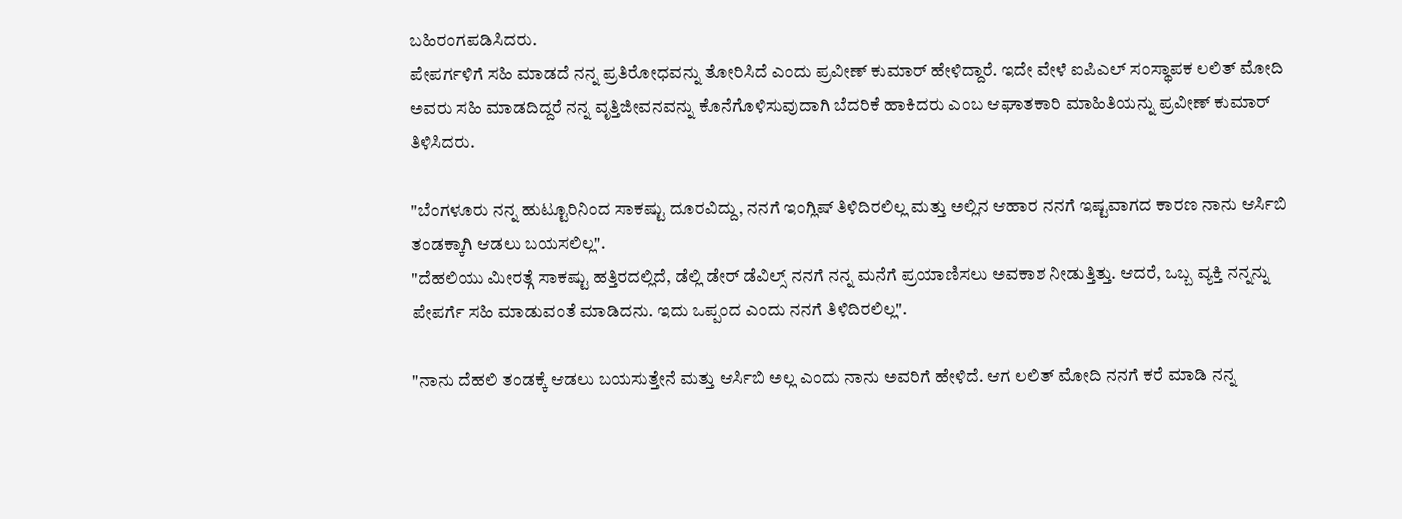ಬಹಿರಂಗಪಡಿಸಿದರು.
ಪೇಪರ್ಗಳಿಗೆ ಸಹಿ ಮಾಡದೆ ನನ್ನ ಪ್ರತಿರೋಧವನ್ನು ತೋರಿಸಿದೆ ಎಂದು ಪ್ರವೀಣ್ ಕುಮಾರ್ ಹೇಳಿದ್ದಾರೆ. ಇದೇ ವೇಳೆ ಐಪಿಎಲ್ ಸಂಸ್ಥಾಪಕ ಲಲಿತ್ ಮೋದಿ ಅವರು ಸಹಿ ಮಾಡದಿದ್ದರೆ ನನ್ನ ವೃತ್ತಿಜೀವನವನ್ನು ಕೊನೆಗೊಳಿಸುವುದಾಗಿ ಬೆದರಿಕೆ ಹಾಕಿದರು ಎಂಬ ಆಘಾತಕಾರಿ ಮಾಹಿತಿಯನ್ನು ಪ್ರವೀಣ್ ಕುಮಾರ್ ತಿಳಿಸಿದರು.

"ಬೆಂಗಳೂರು ನನ್ನ ಹುಟ್ಟೂರಿನಿಂದ ಸಾಕಷ್ಟು ದೂರವಿದ್ದು, ನನಗೆ ಇಂಗ್ಲಿಷ್ ತಿಳಿದಿರಲಿಲ್ಲ ಮತ್ತು ಅಲ್ಲಿನ ಆಹಾರ ನನಗೆ ಇಷ್ಟವಾಗದ ಕಾರಣ ನಾನು ಆರ್ಸಿಬಿ ತಂಡಕ್ಕಾಗಿ ಆಡಲು ಬಯಸಲಿಲ್ಲ".
"ದೆಹಲಿಯು ಮೀರತ್ಗೆ ಸಾಕಷ್ಟು ಹತ್ತಿರದಲ್ಲಿದೆ, ಡೆಲ್ಲಿ ಡೇರ್ ಡೆವಿಲ್ಸ್ ನನಗೆ ನನ್ನ ಮನೆಗೆ ಪ್ರಯಾಣಿಸಲು ಅವಕಾಶ ನೀಡುತ್ತಿತ್ತು. ಆದರೆ, ಒಬ್ಬ ವ್ಯಕ್ತಿ ನನ್ನನ್ನು ಪೇಪರ್ಗೆ ಸಹಿ ಮಾಡುವಂತೆ ಮಾಡಿದನು. ಇದು ಒಪ್ಪಂದ ಎಂದು ನನಗೆ ತಿಳಿದಿರಲಿಲ್ಲ".

"ನಾನು ದೆಹಲಿ ತಂಡಕ್ಕೆ ಆಡಲು ಬಯಸುತ್ತೇನೆ ಮತ್ತು ಆರ್ಸಿಬಿ ಅಲ್ಲ ಎಂದು ನಾನು ಅವರಿಗೆ ಹೇಳಿದೆ. ಆಗ ಲಲಿತ್ ಮೋದಿ ನನಗೆ ಕರೆ ಮಾಡಿ ನನ್ನ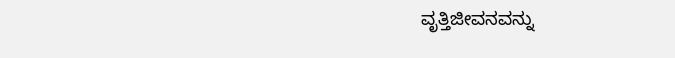ವೃತ್ತಿಜೀವನವನ್ನು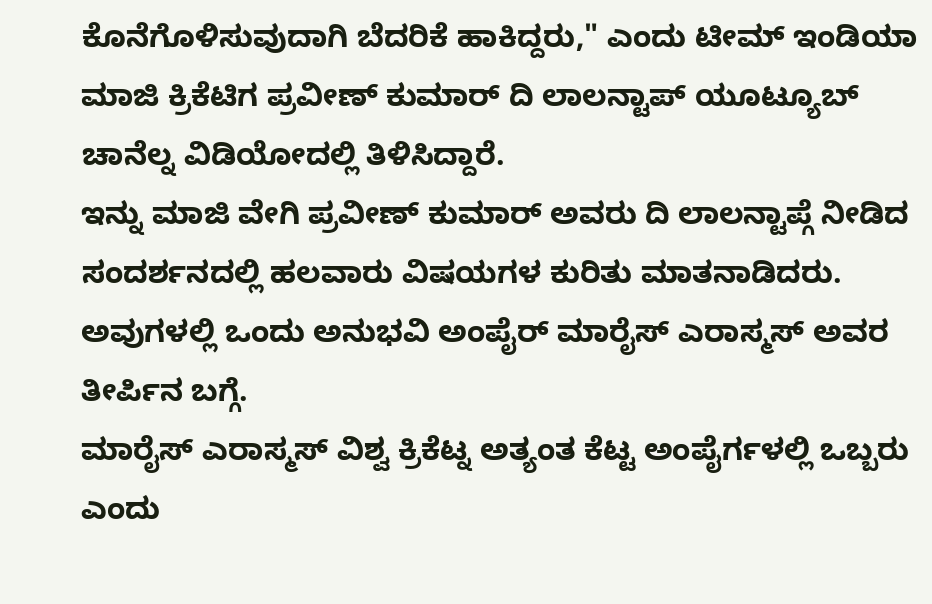ಕೊನೆಗೊಳಿಸುವುದಾಗಿ ಬೆದರಿಕೆ ಹಾಕಿದ್ದರು," ಎಂದು ಟೀಮ್ ಇಂಡಿಯಾ ಮಾಜಿ ಕ್ರಿಕೆಟಿಗ ಪ್ರವೀಣ್ ಕುಮಾರ್ ದಿ ಲಾಲನ್ಟಾಪ್ ಯೂಟ್ಯೂಬ್ ಚಾನೆಲ್ನ ವಿಡಿಯೋದಲ್ಲಿ ತಿಳಿಸಿದ್ದಾರೆ.
ಇನ್ನು ಮಾಜಿ ವೇಗಿ ಪ್ರವೀಣ್ ಕುಮಾರ್ ಅವರು ದಿ ಲಾಲನ್ಟಾಪ್ಗೆ ನೀಡಿದ ಸಂದರ್ಶನದಲ್ಲಿ ಹಲವಾರು ವಿಷಯಗಳ ಕುರಿತು ಮಾತನಾಡಿದರು. ಅವುಗಳಲ್ಲಿ ಒಂದು ಅನುಭವಿ ಅಂಪೈರ್ ಮಾರೈಸ್ ಎರಾಸ್ಮಸ್ ಅವರ ತೀರ್ಪಿನ ಬಗ್ಗೆ.
ಮಾರೈಸ್ ಎರಾಸ್ಮಸ್ ವಿಶ್ವ ಕ್ರಿಕೆಟ್ನ ಅತ್ಯಂತ ಕೆಟ್ಟ ಅಂಪೈರ್ಗಳಲ್ಲಿ ಒಬ್ಬರು ಎಂದು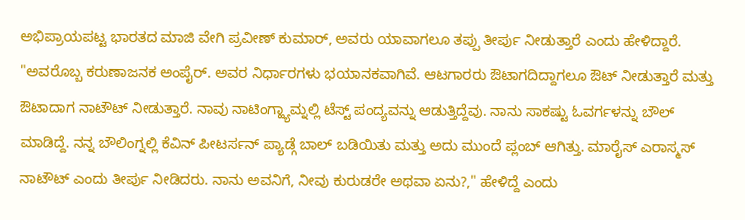ಅಭಿಪ್ರಾಯಪಟ್ಟ ಭಾರತದ ಮಾಜಿ ವೇಗಿ ಪ್ರವೀಣ್ ಕುಮಾರ್, ಅವರು ಯಾವಾಗಲೂ ತಪ್ಪು ತೀರ್ಪು ನೀಡುತ್ತಾರೆ ಎಂದು ಹೇಳಿದ್ದಾರೆ.
"ಅವರೊಬ್ಬ ಕರುಣಾಜನಕ ಅಂಪೈರ್. ಅವರ ನಿರ್ಧಾರಗಳು ಭಯಾನಕವಾಗಿವೆ. ಆಟಗಾರರು ಔಟಾಗದಿದ್ದಾಗಲೂ ಔಟ್ ನೀಡುತ್ತಾರೆ ಮತ್ತು ಔಟಾದಾಗ ನಾಟೌಟ್ ನೀಡುತ್ತಾರೆ. ನಾವು ನಾಟಿಂಗ್ಹ್ಯಾಮ್ನಲ್ಲಿ ಟೆಸ್ಟ್ ಪಂದ್ಯವನ್ನು ಆಡುತ್ತಿದ್ದೆವು. ನಾನು ಸಾಕಷ್ಟು ಓವರ್ಗಳನ್ನು ಬೌಲ್ ಮಾಡಿದ್ದೆ. ನನ್ನ ಬೌಲಿಂಗ್ನಲ್ಲಿ ಕೆವಿನ್ ಪೀಟರ್ಸನ್ ಪ್ಯಾಡ್ಗೆ ಬಾಲ್ ಬಡಿಯಿತು ಮತ್ತು ಅದು ಮುಂದೆ ಪ್ಲಂಬ್ ಆಗಿತ್ತು. ಮಾರೈಸ್ ಎರಾಸ್ಮಸ್ ನಾಟೌಟ್ ಎಂದು ತೀರ್ಪು ನೀಡಿದರು. ನಾನು ಅವನಿಗೆ, ನೀವು ಕುರುಡರೇ ಅಥವಾ ಏನು?," ಹೇಳಿದ್ದೆ ಎಂದು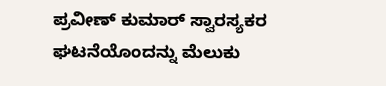ಪ್ರವೀಣ್ ಕುಮಾರ್ ಸ್ವಾರಸ್ಯಕರ ಘಟನೆಯೊಂದನ್ನು ಮೆಲುಕು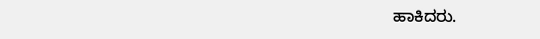ಹಾಕಿದರು.